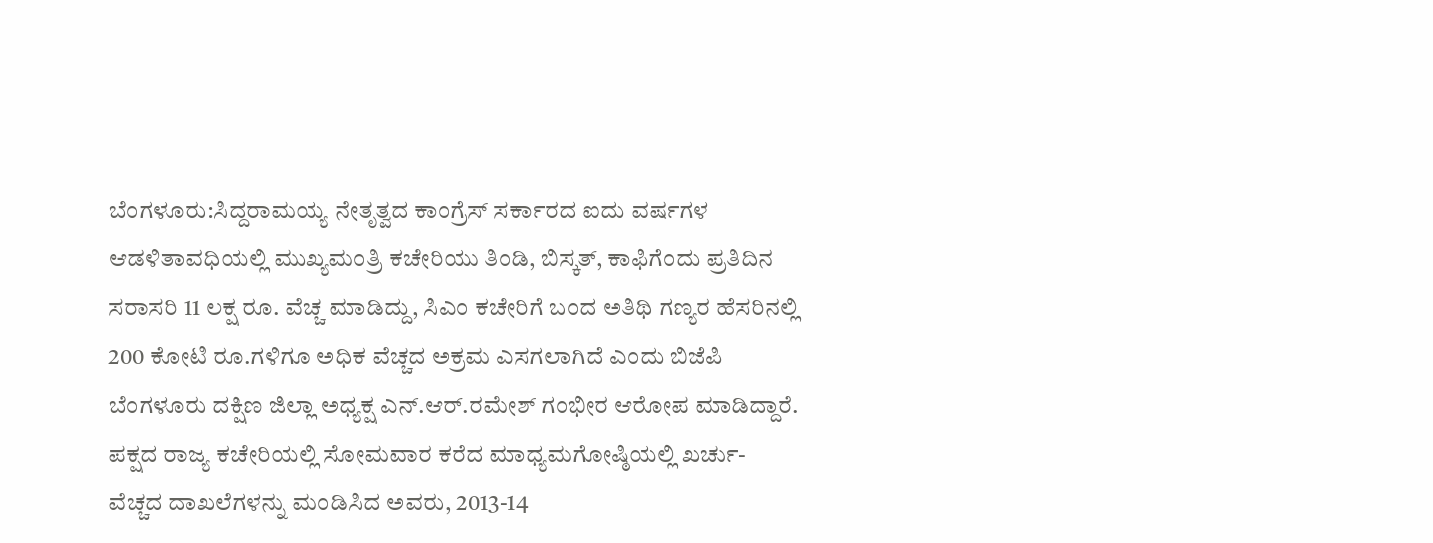ಬೆಂಗಳೂರು:ಸಿದ್ದರಾಮಯ್ಯ ನೇತೃತ್ವದ ಕಾಂಗ್ರೆಸ್ ಸರ್ಕಾರದ ಐದು ವರ್ಷಗಳ ಆಡಳಿತಾವಧಿಯಲ್ಲಿ ಮುಖ್ಯಮಂತ್ರಿ ಕಚೇರಿಯು ತಿಂಡಿ, ಬಿಸ್ಕತ್, ಕಾಫಿಗೆಂದು ಪ್ರತಿದಿನ ಸರಾಸರಿ 11 ಲಕ್ಷ ರೂ. ವೆಚ್ಚ ಮಾಡಿದ್ದು, ಸಿಎಂ ಕಚೇರಿಗೆ ಬಂದ ಅತಿಥಿ ಗಣ್ಯರ ಹೆಸರಿನಲ್ಲಿ 200 ಕೋಟಿ ರೂ.ಗಳಿಗೂ ಅಧಿಕ ವೆಚ್ಚದ ಅಕ್ರಮ ಎಸಗಲಾಗಿದೆ‌ ಎಂದು ಬಿಜೆಪಿ ಬೆಂಗಳೂರು ದಕ್ಷಿಣ ಜಿಲ್ಲಾ ಅಧ್ಯಕ್ಷ ಎನ್.ಆರ್.ರಮೇಶ್ ಗಂಭೀರ ಆರೋಪ ಮಾಡಿದ್ದಾರೆ.
ಪಕ್ಷದ ರಾಜ್ಯ ಕಚೇರಿಯಲ್ಲಿ ಸೋಮವಾರ ಕರೆದ ಮಾಧ್ಯಮಗೋಷ್ಠಿಯಲ್ಲಿ ಖರ್ಚು-ವೆಚ್ಚದ ದಾಖಲೆಗಳನ್ನು ಮಂಡಿಸಿದ ಅವರು, 2013-14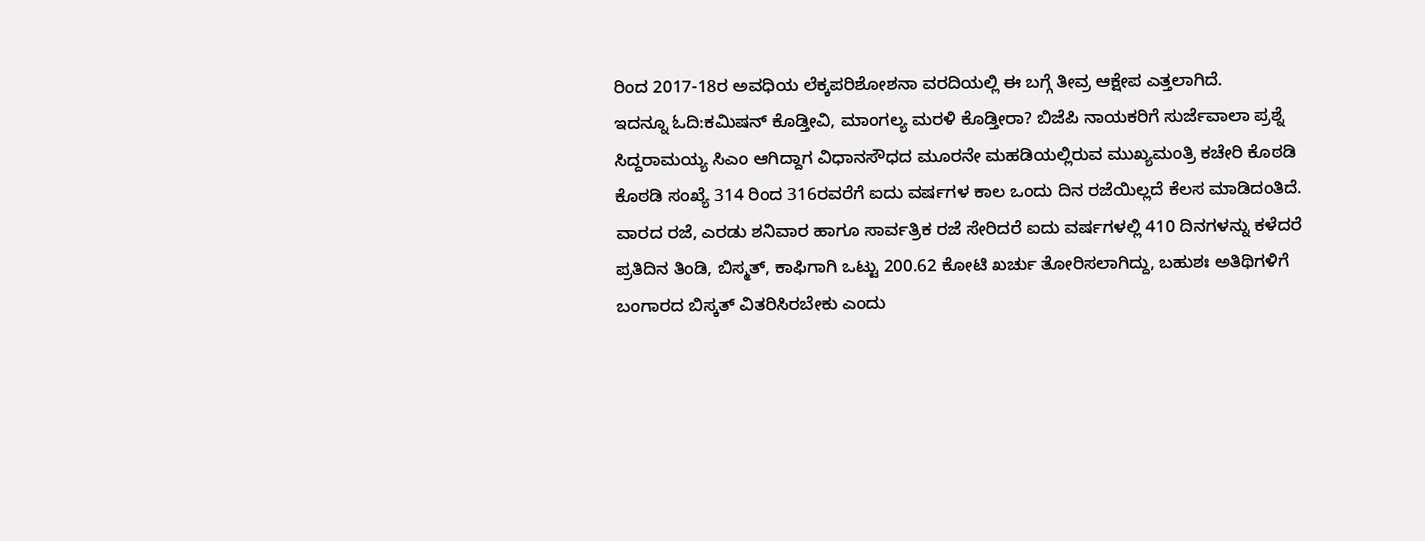ರಿಂದ 2017-18ರ ಅವಧಿಯ ಲೆಕ್ಕಪರಿಶೋಶನಾ ವರದಿಯಲ್ಲಿ ಈ ಬಗ್ಗೆ ತೀವ್ರ ಆಕ್ಷೇಪ ಎತ್ತಲಾಗಿದೆ.
ಇದನ್ನೂ ಓದಿ:ಕಮಿಷನ್ ಕೊಡ್ತೀವಿ, ಮಾಂಗಲ್ಯ ಮರಳಿ ಕೊಡ್ತೀರಾ? ಬಿಜೆಪಿ ನಾಯಕರಿಗೆ ಸುರ್ಜೆವಾಲಾ ಪ್ರಶ್ನೆ
ಸಿದ್ದರಾಮಯ್ಯ ಸಿಎಂ ಆಗಿದ್ದಾಗ ವಿಧಾನಸೌಧದ ಮೂರನೇ ಮಹಡಿಯಲ್ಲಿರುವ ಮುಖ್ಯಮಂತ್ರಿ ಕಚೇರಿ ಕೊಠಡಿ ಕೊಠಡಿ ಸಂಖ್ಯೆ 314 ರಿಂದ 316ರವರೆಗೆ ಐದು ವರ್ಷಗಳ ಕಾಲ ಒಂದು ದಿನ ರಜೆಯಿಲ್ಲದೆ ಕೆಲಸ ಮಾಡಿದಂತಿದೆ. ವಾರದ ರಜೆ, ಎರಡು ಶನಿವಾರ ಹಾಗೂ ಸಾರ್ವತ್ರಿಕ ರಜೆ ಸೇರಿದರೆ ಐದು ವರ್ಷಗಳಲ್ಲಿ 410 ದಿನಗಳನ್ನು ಕಳೆದರೆ ಪ್ರತಿದಿನ ತಿಂಡಿ, ಬಿಸ್ಮತ್, ಕಾಫಿಗಾಗಿ ಒಟ್ಟು 200.62 ಕೋಟಿ ಖರ್ಚು ತೋರಿಸಲಾಗಿದ್ದು, ಬಹುಶಃ ಅತಿಥಿಗಳಿಗೆ ಬಂಗಾರದ ‌ಬಿಸ್ಕತ್ ವಿತರಿಸಿರಬೇಕು ಎಂದು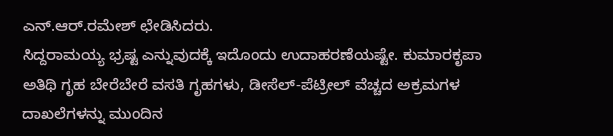ಎನ್.ಆರ್.ರಮೇಶ್ ಛೇಡಿಸಿದರು.
ಸಿದ್ದರಾಮಯ್ಯ ಭ್ರಷ್ಟ ಎನ್ನುವುದಕ್ಕೆ ಇದೊಂದು ಉದಾಹರಣೆಯಷ್ಟೇ. ಕುಮಾರಕೃಪಾ ಅತಿಥಿ ಗೃಹ ಬೇರೆ‌ಬೇರೆ ವಸತಿ ಗೃಹಗಳು, ಡೀಸೆಲ್-ಪೆಟ್ರೀಲ್ ವೆಚ್ಚದ‌ ಅಕ್ರಮಗಳ ದಾಖಲೆಗಳನ್ನು ಮುಂದಿನ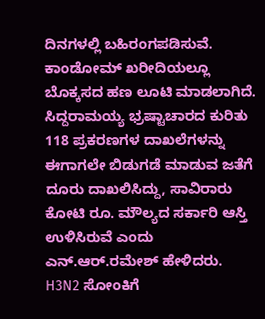ದಿನಗಳಲ್ಲಿ ಬಹಿರಂಗಪಡಿಸುವೆ. ಕಾಂಡೋಮ್ ಖರೀದಿಯಲ್ಲೂ ಬೊಕ್ಕಸದ ಹಣ ಲೂಟಿ ಮಾಡಲಾಗಿದೆ. ಸಿದ್ದರಾಮಯ್ಯ ಭ್ರಷ್ಟಾಚಾರದ ಕುರಿತು 118 ಪ್ರಕರಣಗಳ ದಾಖಲೆಗಳನ್ನು ಈಗಾಗಲೇ ಬಿಡುಗಡೆ ಮಾಡುವ ಜತೆಗೆ ದೂರು ದಾಖಲಿಸಿದ್ದು, ಸಾವಿರಾರು ಕೋಟಿ ರೂ. ಮೌಲ್ಯದ ಸರ್ಕಾರಿ ಆಸ್ತಿ ಉಳಿಸಿರುವೆ ಎಂದು ಎನ್.ಆರ್.ರಮೇಶ್ ಹೇಳಿದರು.
H3N2 ಸೋಂಕಿಗೆ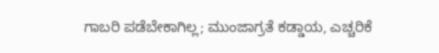ಗಾಬರಿ ಪಡೆಬೇಕಾಗಿಲ್ಲ; ಮುಂಜಾಗ್ರತೆ ಕಡ್ಡಾಯ, ಎಚ್ಚರಿಕೆ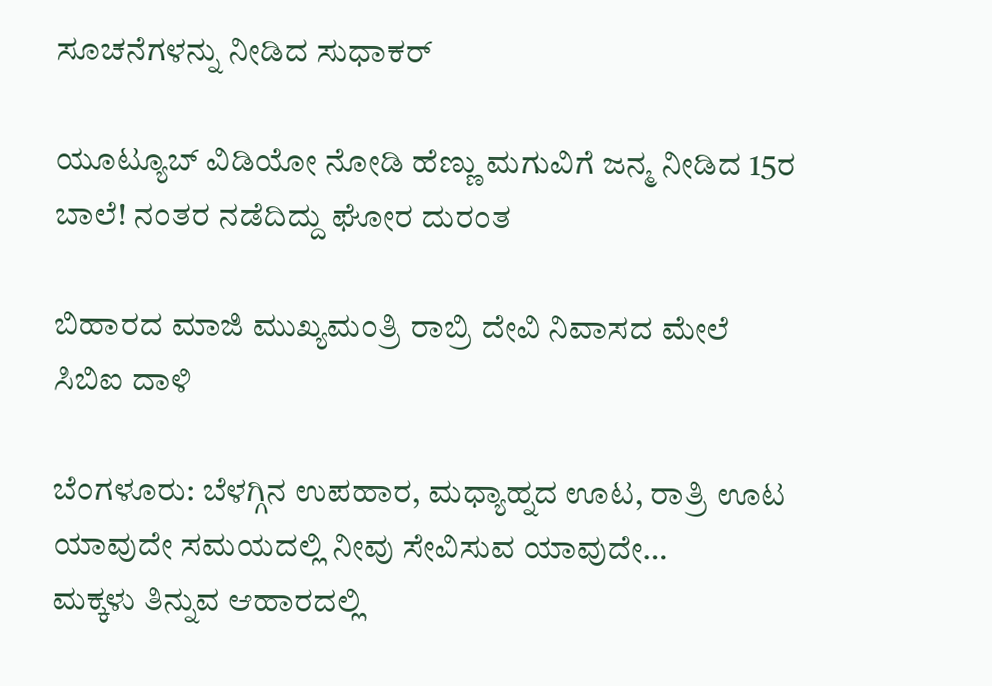ಸೂಚನೆಗಳನ್ನು ನೀಡಿದ ಸುಧಾಕರ್

ಯೂಟ್ಯೂಬ್ ವಿಡಿಯೋ ನೋಡಿ ಹೆಣ್ಣು ಮಗುವಿಗೆ ಜನ್ಮ ನೀಡಿದ 15ರ ಬಾಲೆ! ನಂತರ ನಡೆದಿದ್ದು ಘೋರ ದುರಂತ

ಬಿಹಾರದ ಮಾಜಿ ಮುಖ್ಯಮಂತ್ರಿ ರಾಬ್ರಿ ದೇವಿ ನಿವಾಸದ ಮೇಲೆ ಸಿಬಿಐ ದಾಳಿ

ಬೆಂಗಳೂರು: ಬೆಳಗ್ಗಿನ ಉಪಹಾರ, ಮಧ್ಯಾಹ್ನದ ಊಟ, ರಾತ್ರಿ ಊಟ ಯಾವುದೇ ಸಮಯದಲ್ಲಿ ನೀವು ಸೇವಿಸುವ ಯಾವುದೇ…
ಮಕ್ಕಳು ತಿನ್ನುವ ಆಹಾರದಲ್ಲಿ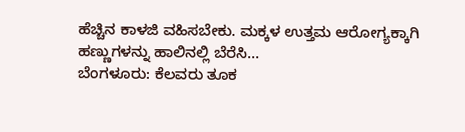ಹೆಚ್ಚಿನ ಕಾಳಜಿ ವಹಿಸಬೇಕು. ಮಕ್ಕಳ ಉತ್ತಮ ಆರೋಗ್ಯಕ್ಕಾಗಿ ಹಣ್ಣುಗಳನ್ನು ಹಾಲಿನಲ್ಲಿ ಬೆರೆಸಿ…
ಬೆಂಗಳೂರು: ಕೆಲವರು ತೂಕ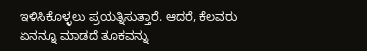ಇಳಿಸಿಕೊಳ್ಳಲು ಪ್ರಯತ್ನಿಸುತ್ತಾರೆ. ಆದರೆ, ಕೆಲವರು ಏನನ್ನೂ ಮಾಡದೆ ತೂಕವನ್ನು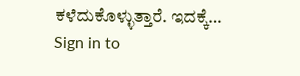ಕಳೆದುಕೊಳ್ಳುತ್ತಾರೆ. ಇದಕ್ಕೆ…
Sign in to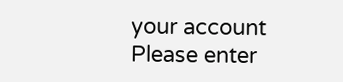your account
Please enter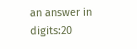an answer in digits:20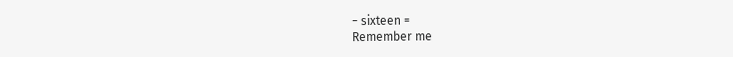− sixteen =
Remember me